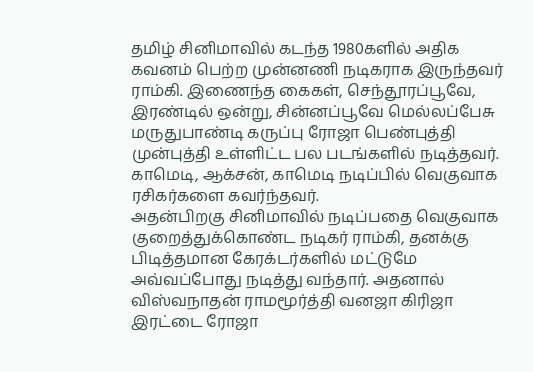தமிழ் சினிமாவில் கடந்த 1980களில் அதிக கவனம் பெற்ற முன்னணி நடிகராக இருந்தவர் ராம்கி. இணைந்த கைகள், செந்தூரப்பூவே, இரண்டில் ஒன்று, சின்னப்பூவே மெல்லப்பேசு மருதுபாண்டி கருப்பு ரோஜா பெண்புத்தி முன்புத்தி உள்ளிட்ட பல படங்களில் நடித்தவர். காமெடி, ஆக்சன், காமெடி நடிப்பில் வெகுவாக ரசிகர்களை கவர்ந்தவர்.
அதன்பிறகு சினிமாவில் நடிப்பதை வெகுவாக குறைத்துக்கொண்ட நடிகர் ராம்கி, தனக்கு பிடித்தமான கேரக்டர்களில் மட்டுமே அவ்வப்போது நடித்து வந்தார். அதனால் விஸ்வநாதன் ராமமூர்த்தி வனஜா கிரிஜா இரட்டை ரோஜா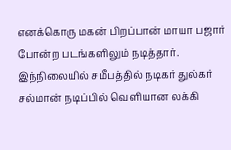எனக்கொரு மகன் பிறப்பான் மாயா பஜார் போன்ற படங்களிலும் நடித்தார்.
இந்நிலையில் சமீபத்தில் நடிகர் துல்கர் சல்மான் நடிப்பில் வெளியான லக்கி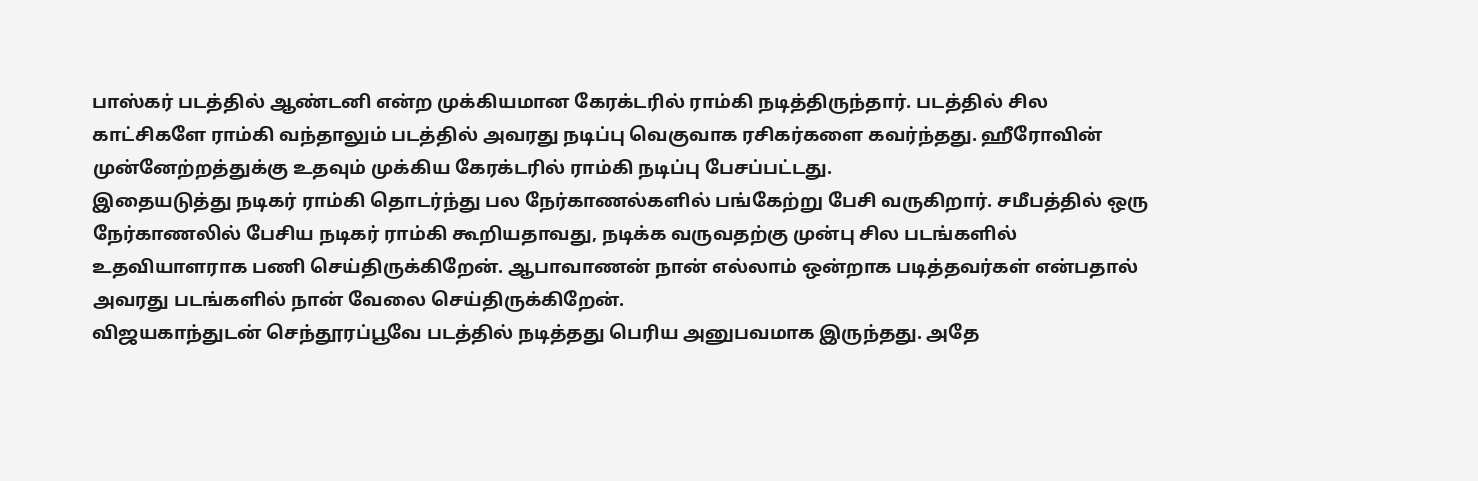பாஸ்கர் படத்தில் ஆண்டனி என்ற முக்கியமான கேரக்டரில் ராம்கி நடித்திருந்தார். படத்தில் சில காட்சிகளே ராம்கி வந்தாலும் படத்தில் அவரது நடிப்பு வெகுவாக ரசிகர்களை கவர்ந்தது. ஹீரோவின் முன்னேற்றத்துக்கு உதவும் முக்கிய கேரக்டரில் ராம்கி நடிப்பு பேசப்பட்டது.
இதையடுத்து நடிகர் ராம்கி தொடர்ந்து பல நேர்காணல்களில் பங்கேற்று பேசி வருகிறார். சமீபத்தில் ஒரு நேர்காணலில் பேசிய நடிகர் ராம்கி கூறியதாவது, நடிக்க வருவதற்கு முன்பு சில படங்களில் உதவியாளராக பணி செய்திருக்கிறேன். ஆபாவாணன் நான் எல்லாம் ஒன்றாக படித்தவர்கள் என்பதால் அவரது படங்களில் நான் வேலை செய்திருக்கிறேன்.
விஜயகாந்துடன் செந்தூரப்பூவே படத்தில் நடித்தது பெரிய அனுபவமாக இருந்தது. அதே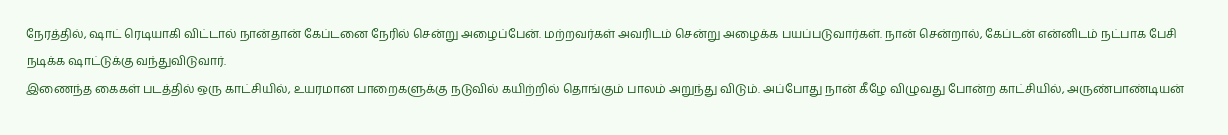நேரத்தில், ஷாட் ரெடியாகி விட்டால் நான்தான் கேப்டனை நேரில் சென்று அழைப்பேன். மற்றவர்கள் அவரிடம் சென்று அழைக்க பயப்படுவார்கள். நான் சென்றால், கேப்டன் என்னிடம் நட்பாக பேசி நடிக்க ஷாட்டுக்கு வந்துவிடுவார்.
இணைந்த கைகள் படத்தில் ஒரு காட்சியில், உயரமான பாறைகளுக்கு நடுவில் கயிற்றில் தொங்கும் பாலம் அறுந்து விடும். அப்போது நான் கீழே விழுவது போன்ற காட்சியில், அருண்பாண்டியன்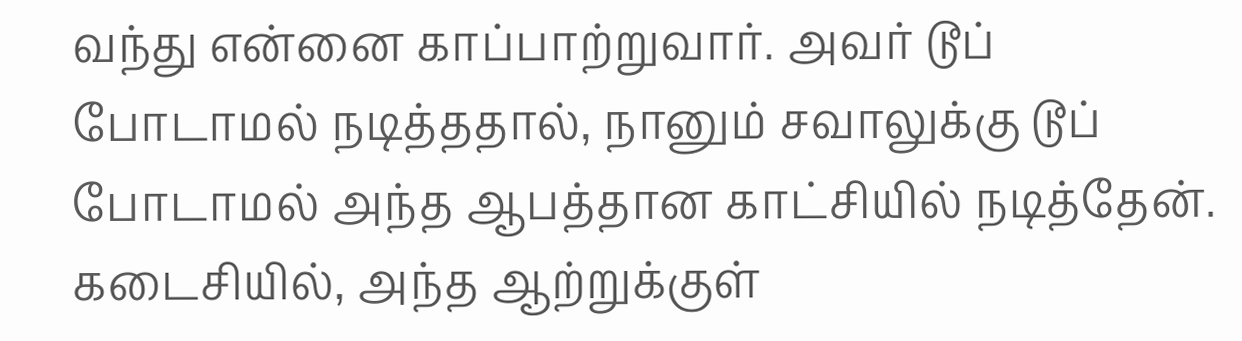வந்து என்னை காப்பாற்றுவார். அவர் டூப் போடாமல் நடித்ததால், நானும் சவாலுக்கு டூப் போடாமல் அந்த ஆபத்தான காட்சியில் நடித்தேன். கடைசியில், அந்த ஆற்றுக்குள்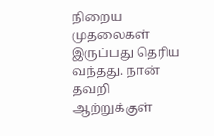நிறைய முதலைகள் இருப்பது தெரிய வந்தது. நான் தவறி ஆற்றுக்குள்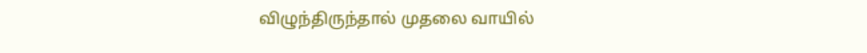விழுந்திருந்தால் முதலை வாயில்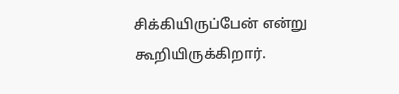சிக்கியிருப்பேன் என்று கூறியிருக்கிறார்.